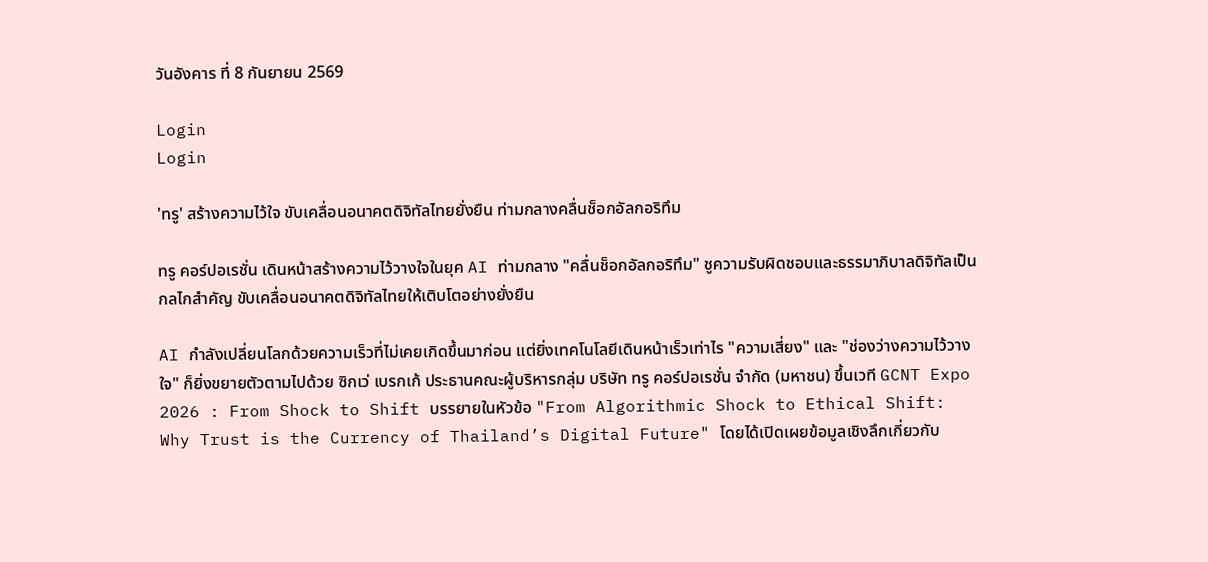วันอังคาร ที่ 8 กันยายน 2569

Login
Login

'ทรู' สร้างความไว้ใจ ขับเคลื่อนอนาคตดิจิทัลไทยยั่งยืน ท่ามกลางคลื่นช็อกอัลกอริทึม

ทรู คอร์ปอเรชั่น เดินหน้าสร้างความไว้วางใจในยุค AI ท่ามกลาง "คลื่นช็อกอัลกอริทึม" ชูความรับผิดชอบและธรรมาภิบาลดิจิทัลเป็นกลไกสำคัญ ขับเคลื่อนอนาคตดิจิทัลไทยให้เติบโตอย่างยั่งยืน

AI กำลังเปลี่ยนโลกด้วยความเร็วที่ไม่เคยเกิดขึ้นมาก่อน แต่ยิ่งเทคโนโลยีเดินหน้าเร็วเท่าไร "ความเสี่ยง" และ "ช่องว่างความไว้วางใจ" ก็ยิ่งขยายตัวตามไปด้วย ซิกเว่ เบรกเก้ ประธานคณะผู้บริหารกลุ่ม บริษัท ทรู คอร์ปอเรชั่น จำกัด (มหาชน) ขึ้นเวที GCNT Expo 2026 : From Shock to Shift บรรยายในหัวข้อ "From Algorithmic Shock to Ethical Shift: Why Trust is the Currency of Thailand’s Digital Future" โดยได้เปิดเผยข้อมูลเชิงลึกเกี่ยวกับ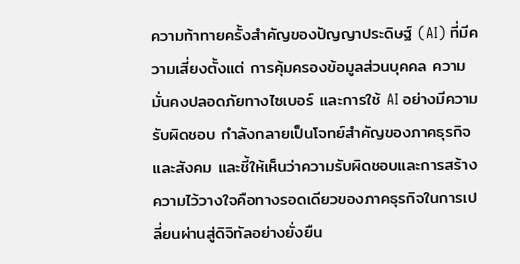ความท้าทายครั้งสำคัญของปัญญาประดิษฐ์ (AI) ที่มีความเสี่ยงตั้งแต่ การคุ้มครองข้อมูลส่วนบุคคล ความมั่นคงปลอดภัยทางไซเบอร์ และการใช้ AI อย่างมีความรับผิดชอบ กำลังกลายเป็นโจทย์สำคัญของภาคธุรกิจและสังคม และชี้ให้เห็นว่าความรับผิดชอบและการสร้างความไว้วางใจคือทางรอดเดียวของภาคธุรกิจในการเปลี่ยนผ่านสู่ดิจิทัลอย่างยั่งยืน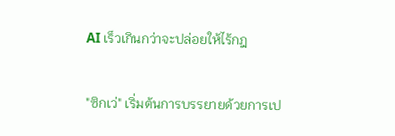AI เร็วเกินกว่าจะปล่อยให้ไร้กฎ

"ซิกเว่" เริ่มต้นการบรรยายด้วยการเป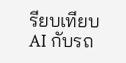รียบเทียบ AI กับรถ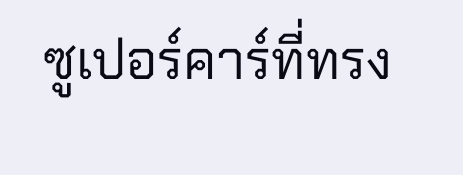ซูเปอร์คาร์ที่ทรง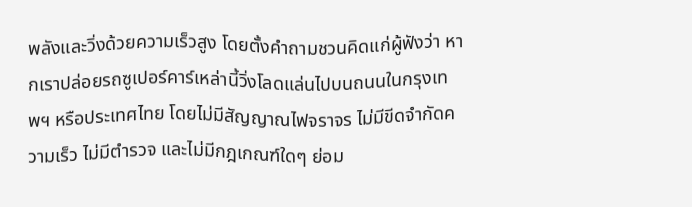พลังและวิ่งด้วยความเร็วสูง โดยตั้งคำถามชวนคิดแก่ผู้ฟังว่า หากเราปล่อยรถซูเปอร์คาร์เหล่านี้วิ่งโลดแล่นไปบนถนนในกรุงเทพฯ หรือประเทศไทย โดยไม่มีสัญญาณไฟจราจร ไม่มีขีดจำกัดความเร็ว ไม่มีตำรวจ และไม่มีกฎเกณฑ์ใดๆ ย่อม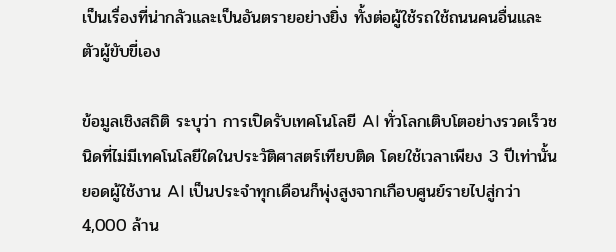เป็นเรื่องที่น่ากลัวและเป็นอันตรายอย่างยิ่ง ทั้งต่อผู้ใช้รถใช้ถนนคนอื่นและตัวผู้ขับขี่เอง

ข้อมูลเชิงสถิติ ระบุว่า การเปิดรับเทคโนโลยี AI ทั่วโลกเติบโตอย่างรวดเร็วชนิดที่ไม่มีเทคโนโลยีใดในประวัติศาสตร์เทียบติด โดยใช้เวลาเพียง 3 ปีเท่านั้น ยอดผู้ใช้งาน AI เป็นประจำทุกเดือนก็พุ่งสูงจากเกือบศูนย์รายไปสู่กว่า 4,000 ล้าน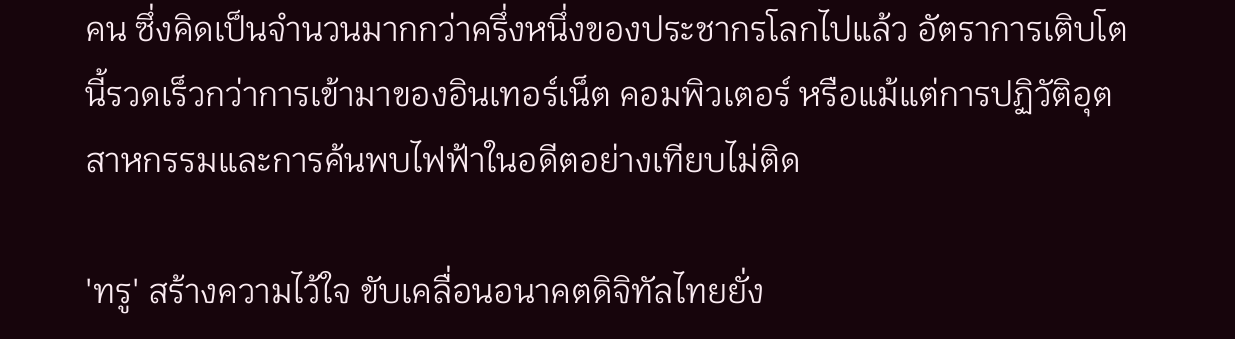คน ซึ่งคิดเป็นจำนวนมากกว่าครึ่งหนึ่งของประชากรโลกไปแล้ว อัตราการเติบโตนี้รวดเร็วกว่าการเข้ามาของอินเทอร์เน็ต คอมพิวเตอร์ หรือแม้แต่การปฏิวัติอุตสาหกรรมและการค้นพบไฟฟ้าในอดีตอย่างเทียบไม่ติด

'ทรู' สร้างความไว้ใจ ขับเคลื่อนอนาคตดิจิทัลไทยยั่ง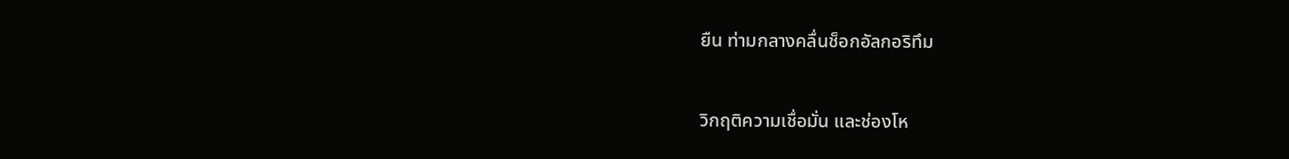ยืน ท่ามกลางคลื่นช็อกอัลกอริทึม

วิกฤติความเชื่อมั่น และช่องโห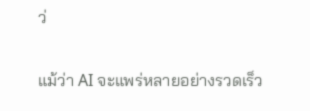ว่

แม้ว่า AI จะแพร่หลายอย่างรวดเร็ว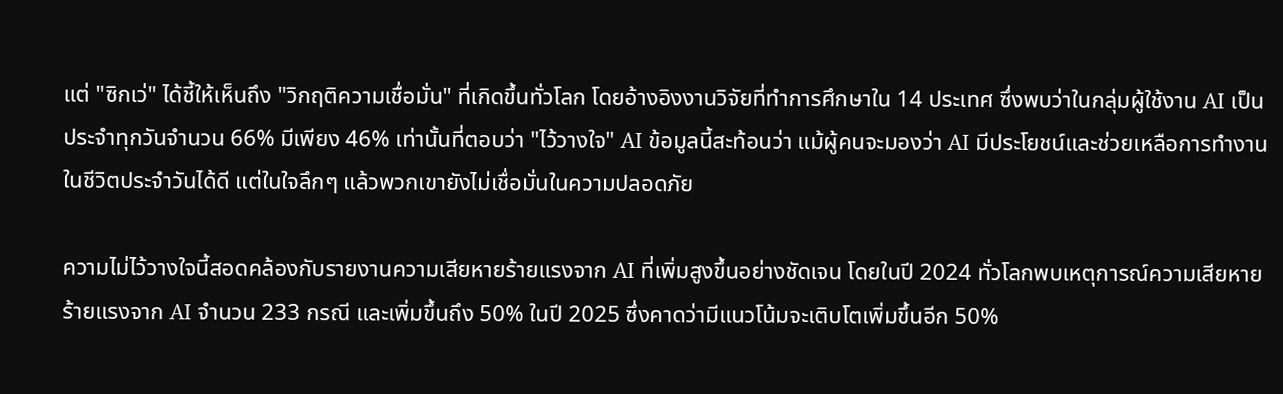แต่ "ซิกเว่" ได้ชี้ให้เห็นถึง "วิกฤติความเชื่อมั่น" ที่เกิดขึ้นทั่วโลก โดยอ้างอิงงานวิจัยที่ทำการศึกษาใน 14 ประเทศ ซึ่งพบว่าในกลุ่มผู้ใช้งาน AI เป็นประจำทุกวันจำนวน 66% มีเพียง 46% เท่านั้นที่ตอบว่า "ไว้วางใจ" AI ข้อมูลนี้สะท้อนว่า แม้ผู้คนจะมองว่า AI มีประโยชน์และช่วยเหลือการทำงานในชีวิตประจำวันได้ดี แต่ในใจลึกๆ แล้วพวกเขายังไม่เชื่อมั่นในความปลอดภัย

ความไม่ไว้วางใจนี้สอดคล้องกับรายงานความเสียหายร้ายแรงจาก AI ที่เพิ่มสูงขึ้นอย่างชัดเจน โดยในปี 2024 ทั่วโลกพบเหตุการณ์ความเสียหายร้ายแรงจาก AI จำนวน 233 กรณี และเพิ่มขึ้นถึง 50% ในปี 2025 ซึ่งคาดว่ามีแนวโน้มจะเติบโตเพิ่มขึ้นอีก 50%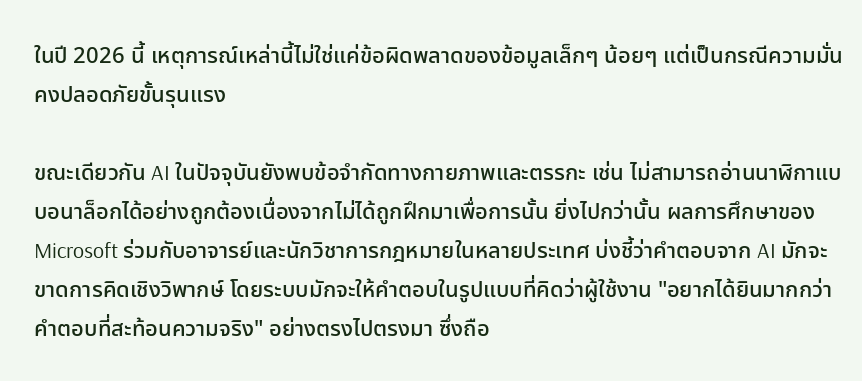ในปี 2026 นี้ เหตุการณ์เหล่านี้ไม่ใช่แค่ข้อผิดพลาดของข้อมูลเล็กๆ น้อยๆ แต่เป็นกรณีความมั่นคงปลอดภัยขั้นรุนแรง

ขณะเดียวกัน AI ในปัจจุบันยังพบข้อจำกัดทางกายภาพและตรรกะ เช่น ไม่สามารถอ่านนาฬิกาแบบอนาล็อกได้อย่างถูกต้องเนื่องจากไม่ได้ถูกฝึกมาเพื่อการนั้น ยิ่งไปกว่านั้น ผลการศึกษาของ Microsoft ร่วมกับอาจารย์และนักวิชาการกฎหมายในหลายประเทศ บ่งชี้ว่าคำตอบจาก AI มักจะขาดการคิดเชิงวิพากษ์ โดยระบบมักจะให้คำตอบในรูปแบบที่คิดว่าผู้ใช้งาน "อยากได้ยินมากกว่าคำตอบที่สะท้อนความจริง" อย่างตรงไปตรงมา ซึ่งถือ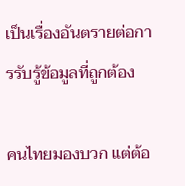เป็นเรื่องอันตรายต่อการรับรู้ข้อมูลที่ถูกต้อง

คนไทยมองบวก แต่ต้อ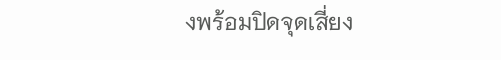งพร้อมปิดจุดเสี่ยง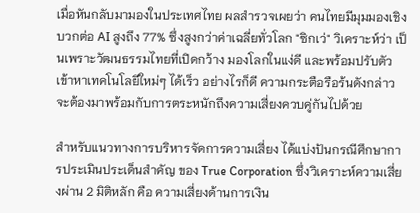เมื่อหันกลับมามองในประเทศไทย ผลสำรวจเผยว่า คนไทยมีมุมมองเชิงบวกต่อ AI สูงถึง 77% ซึ่งสูงกว่าค่าเฉลี่ยทั่วโลก "ซิกเว่" วิเคราะห์ว่า เป็นเพราะวัฒนธรรมไทยที่เปิดกว้าง มองโลกในแง่ดี และพร้อมปรับตัวเข้าหาเทคโนโลยีใหม่ๆ ได้เร็ว อย่างไรก็ดี ความกระตือรือร้นดังกล่าวจะต้องมาพร้อมกับการตระหนักถึงความเสี่ยงควบคู่กันไปด้วย

สำหรับแนวทางการบริหารจัดการความเสี่ยง ได้แบ่งปันกรณีศึกษาการประเมินประเด็นสำคัญ ของ True Corporation ซึ่งวิเคราะห์ความเสี่ยงผ่าน 2 มิติหลัก คือ ความเสี่ยงด้านการเงิน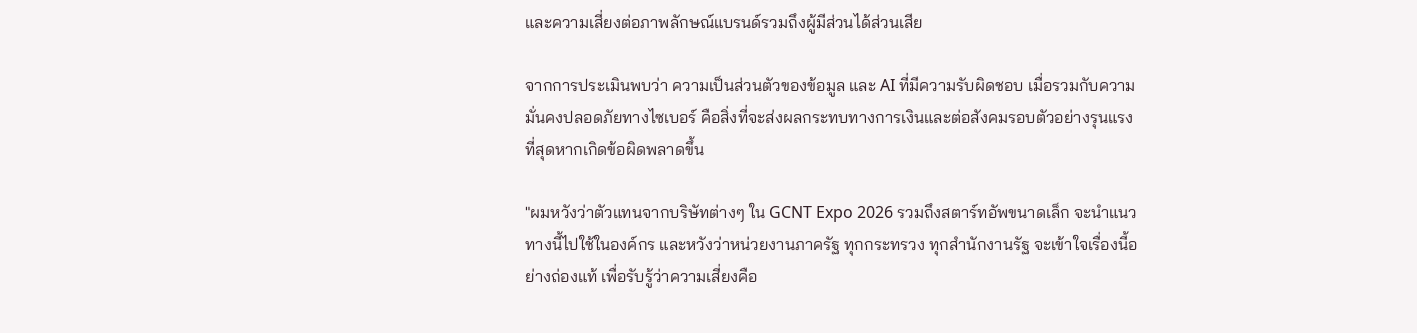และความเสี่ยงต่อภาพลักษณ์แบรนด์รวมถึงผู้มีส่วนได้ส่วนเสีย

จากการประเมินพบว่า ความเป็นส่วนตัวของข้อมูล และ AI ที่มีความรับผิดชอบ เมื่อรวมกับความมั่นคงปลอดภัยทางไซเบอร์ คือสิ่งที่จะส่งผลกระทบทางการเงินและต่อสังคมรอบตัวอย่างรุนแรงที่สุดหากเกิดข้อผิดพลาดขึ้น

"ผมหวังว่าตัวแทนจากบริษัทต่างๆ ใน GCNT Expo 2026 รวมถึงสตาร์ทอัพขนาดเล็ก จะนำแนวทางนี้ไปใช้ในองค์กร และหวังว่าหน่วยงานภาครัฐ ทุกกระทรวง ทุกสำนักงานรัฐ จะเข้าใจเรื่องนี้อย่างถ่องแท้ เพื่อรับรู้ว่าความเสี่ยงคือ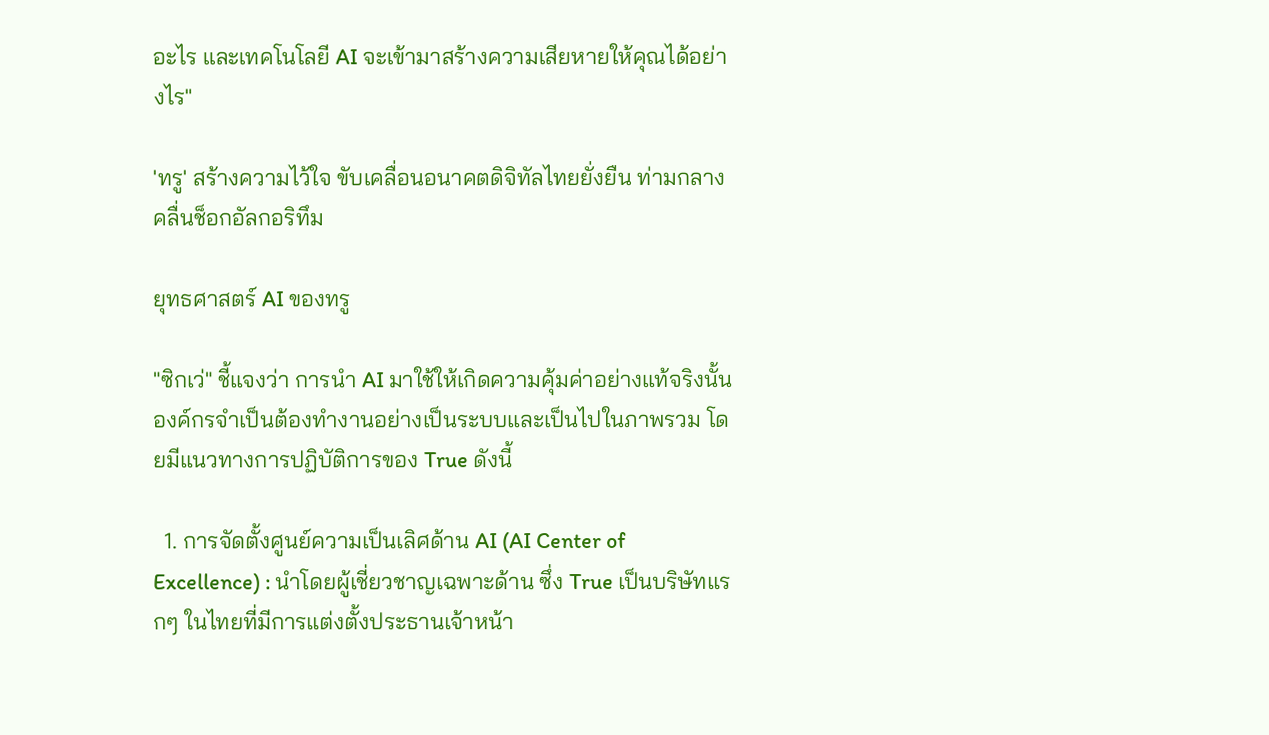อะไร และเทคโนโลยี AI จะเข้ามาสร้างความเสียหายให้คุณได้อย่างไร"

'ทรู' สร้างความไว้ใจ ขับเคลื่อนอนาคตดิจิทัลไทยยั่งยืน ท่ามกลางคลื่นช็อกอัลกอริทึม

ยุทธศาสตร์ AI ของทรู

"ซิกเว่" ชี้แจงว่า การนำ AI มาใช้ให้เกิดความคุ้มค่าอย่างแท้จริงนั้น องค์กรจำเป็นต้องทำงานอย่างเป็นระบบและเป็นไปในภาพรวม โดยมีแนวทางการปฏิบัติการของ True ดังนี้

  1. การจัดตั้งศูนย์ความเป็นเลิศด้าน AI (AI Center of Excellence) : นำโดยผู้เชี่ยวชาญเฉพาะด้าน ซึ่ง True เป็นบริษัทแรกๆ ในไทยที่มีการแต่งตั้งประธานเจ้าหน้า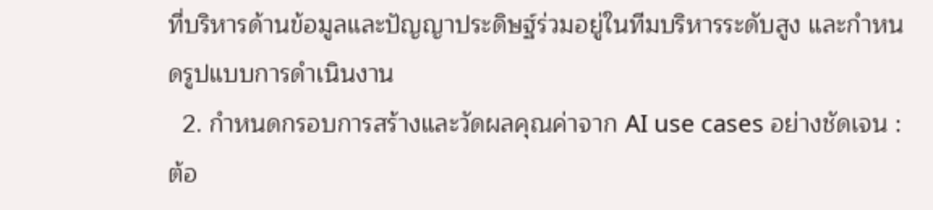ที่บริหารด้านข้อมูลและปัญญาประดิษฐ์ร่วมอยู่ในทีมบริหารระดับสูง และกำหนดรูปแบบการดำเนินงาน
  2. กำหนดกรอบการสร้างและวัดผลคุณค่าจาก AI use cases อย่างชัดเจน : ต้อ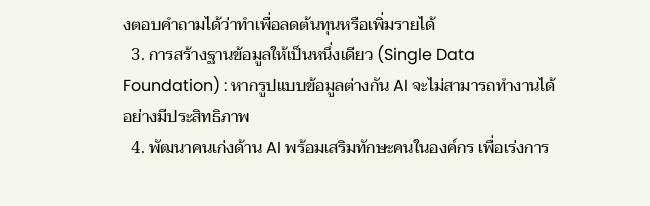งตอบคำถามได้ว่าทำเพื่อลดต้นทุนหรือเพิ่มรายได้
  3. การสร้างฐานข้อมูลให้เป็นหนึ่งเดียว (Single Data Foundation) : หากรูปแบบข้อมูลต่างกัน AI จะไม่สามารถทำงานได้อย่างมีประสิทธิภาพ
  4. พัฒนาคนเก่งด้าน AI พร้อมเสริมทักษะคนในองค์กร เพื่อเร่งการ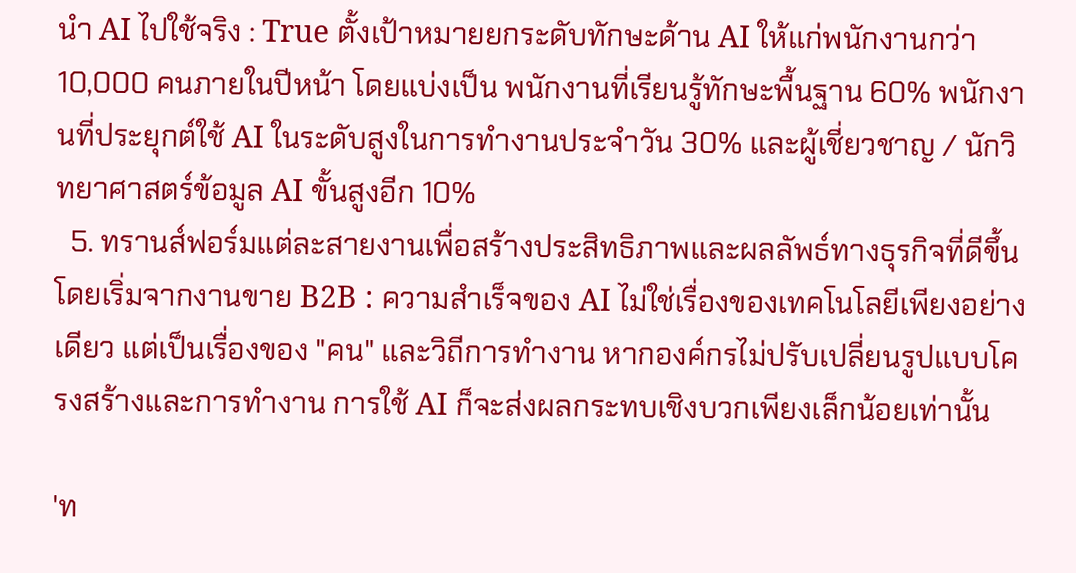นำ AI ไปใช้จริง : True ตั้งเป้าหมายยกระดับทักษะด้าน AI ให้แก่พนักงานกว่า 10,000 คนภายในปีหน้า โดยแบ่งเป็น พนักงานที่เรียนรู้ทักษะพื้นฐาน 60% พนักงานที่ประยุกต์ใช้ AI ในระดับสูงในการทำงานประจำวัน 30% และผู้เชี่ยวชาญ / นักวิทยาศาสตร์ข้อมูล AI ขั้นสูงอีก 10%
  5. ทรานส์ฟอร์มแต่ละสายงานเพื่อสร้างประสิทธิภาพและผลลัพธ์ทางธุรกิจที่ดีขึ้น โดยเริ่มจากงานขาย B2B : ความสำเร็จของ AI ไม่ใช่เรื่องของเทคโนโลยีเพียงอย่างเดียว แต่เป็นเรื่องของ "คน" และวิถีการทำงาน หากองค์กรไม่ปรับเปลี่ยนรูปแบบโครงสร้างและการทำงาน การใช้ AI ก็จะส่งผลกระทบเชิงบวกเพียงเล็กน้อยเท่านั้น

'ท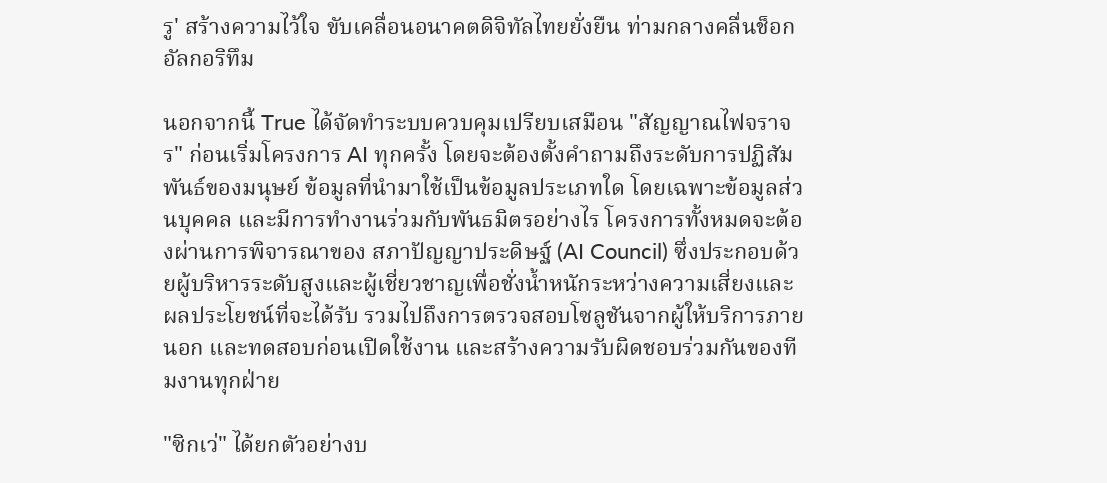รู' สร้างความไว้ใจ ขับเคลื่อนอนาคตดิจิทัลไทยยั่งยืน ท่ามกลางคลื่นช็อกอัลกอริทึม

นอกจากนี้ True ได้จัดทำระบบควบคุมเปรียบเสมือน "สัญญาณไฟจราจร" ก่อนเริ่มโครงการ AI ทุกครั้ง โดยจะต้องตั้งคำถามถึงระดับการปฏิสัมพันธ์ของมนุษย์ ข้อมูลที่นำมาใช้เป็นข้อมูลประเภทใด โดยเฉพาะข้อมูลส่วนบุคคล และมีการทำงานร่วมกับพันธมิตรอย่างไร โครงการทั้งหมดจะต้องผ่านการพิจารณาของ สภาปัญญาประดิษฐ์ (AI Council) ซึ่งประกอบด้วยผู้บริหารระดับสูงและผู้เชี่ยวชาญเพื่อชั่งน้ำหนักระหว่างความเสี่ยงและผลประโยชน์ที่จะได้รับ รวมไปถึงการตรวจสอบโซลูชันจากผู้ให้บริการภายนอก และทดสอบก่อนเปิดใช้งาน และสร้างความรับผิดชอบร่วมกันของทีมงานทุกฝ่าย

"ซิกเว่" ได้ยกตัวอย่างบ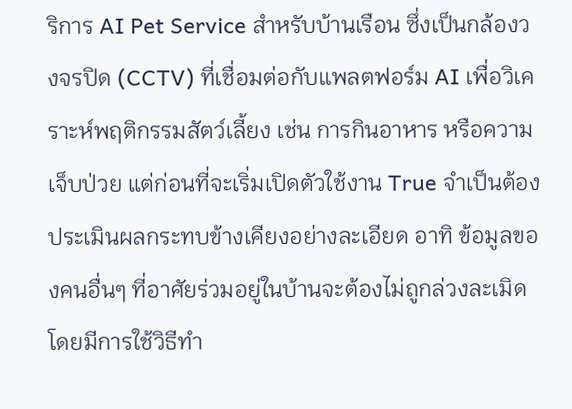ริการ AI Pet Service สำหรับบ้านเรือน ซึ่งเป็นกล้องวงจรปิด (CCTV) ที่เชื่อมต่อกับแพลตฟอร์ม AI เพื่อวิเคราะห์พฤติกรรมสัตว์เลี้ยง เช่น การกินอาหาร หรือความเจ็บป่วย แต่ก่อนที่จะเริ่มเปิดตัวใช้งาน True จำเป็นต้องประเมินผลกระทบข้างเคียงอย่างละเอียด อาทิ ข้อมูลของคนอื่นๆ ที่อาศัยร่วมอยู่ในบ้านจะต้องไม่ถูกล่วงละเมิด โดยมีการใช้วิธีทำ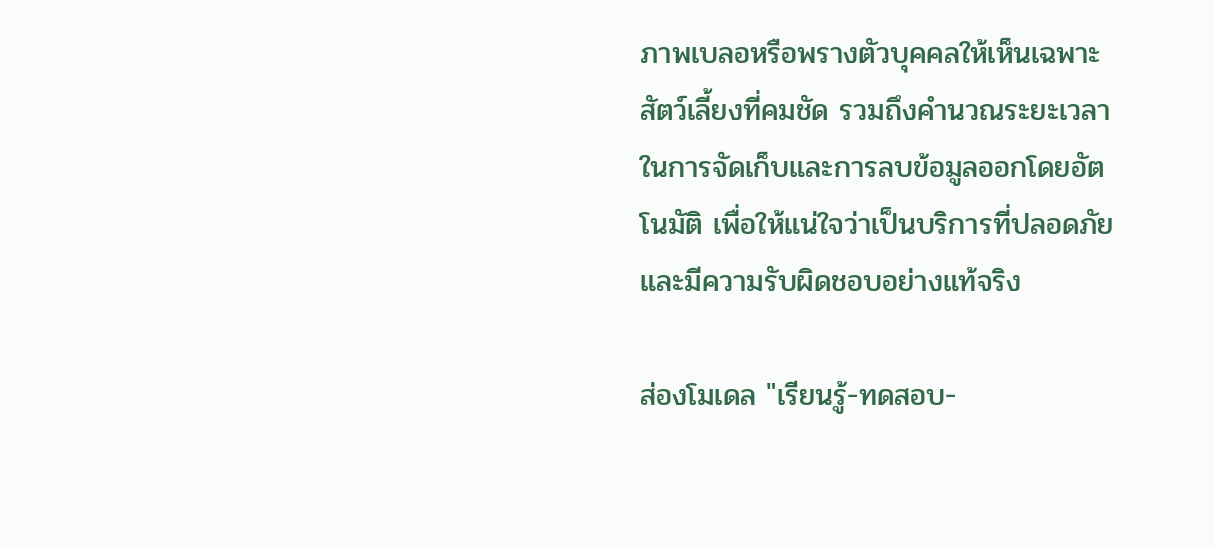ภาพเบลอหรือพรางตัวบุคคลให้เห็นเฉพาะสัตว์เลี้ยงที่คมชัด รวมถึงคำนวณระยะเวลาในการจัดเก็บและการลบข้อมูลออกโดยอัตโนมัติ เพื่อให้แน่ใจว่าเป็นบริการที่ปลอดภัยและมีความรับผิดชอบอย่างแท้จริง

ส่องโมเดล "เรียนรู้-ทดสอบ-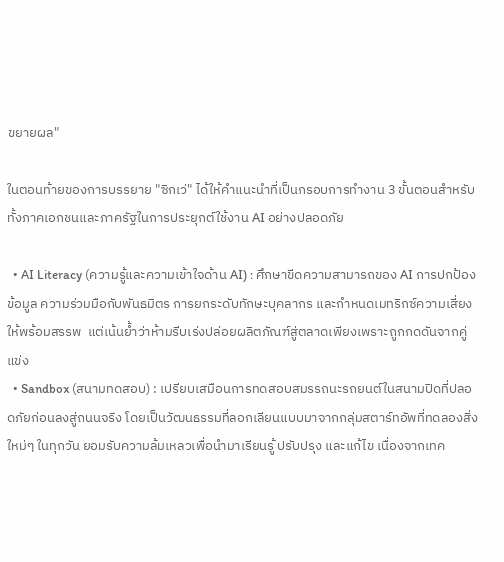ขยายผล"

ในตอนท้ายของการบรรยาย "ซิกเว่" ได้ให้คำแนะนำที่เป็นกรอบการทำงาน 3 ขั้นตอนสำหรับทั้งภาคเอกชนและภาครัฐในการประยุกต์ใช้งาน AI อย่างปลอดภัย

  • AI Literacy (ความรู้และความเข้าใจด้าน AI) : ศึกษาขีดความสามารถของ AI การปกป้องข้อมูล ความร่วมมือกับพันธมิตร การยกระดับทักษะบุคลากร และกำหนดเมทริกซ์ความเสี่ยงให้พร้อมสรรพ  แต่เน้นย้ำว่าห้ามรีบเร่งปล่อยผลิตภัณฑ์สู่ตลาดเพียงเพราะถูกกดดันจากคู่แข่ง
  • Sandbox (สนามทดสอบ) : เปรียบเสมือนการทดสอบสมรรถนะรถยนต์ในสนามปิดที่ปลอดภัยก่อนลงสู่ถนนจริง โดยเป็นวัฒนธรรมที่ลอกเลียนแบบมาจากกลุ่มสตาร์ทอัพที่ทดลองสิ่งใหม่ๆ ในทุกวัน ยอมรับความล้มเหลวเพื่อนำมาเรียนรู้ ปรับปรุง และแก้ไข เนื่องจากเทค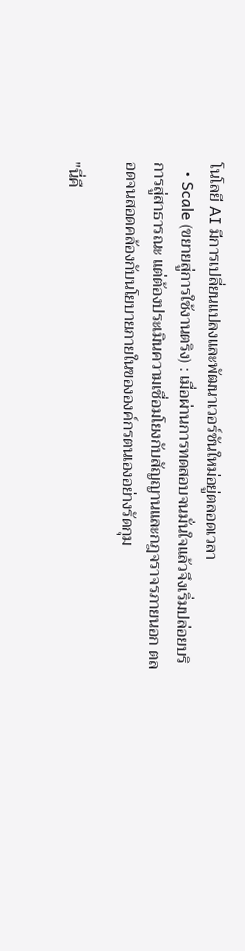โนโลยี AI มีการเปลี่ยนแปลงและพัฒนาเวอร์ชันใหม่อยู่ตลอดเวลา
  • Scale (ขยายสู่การใช้งานตริง) : เมื่อผ่านการทดสอบจนมั่นใจแล้วจึงเริ่มปล่อยบริการสู่สาธารณะ แต่ต้องประเมินความเชื่อมโยงกับสัญญานและกฎจราจรภายนอก ตลอดจนสอดคล้องกับนโยบายภายในขององค์กรตนเองอย่างรัดกุม

"นี่คื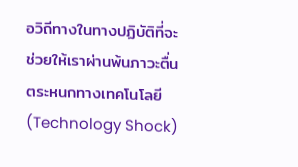อวิถีทางในทางปฏิบัติที่จะช่วยให้เราผ่านพ้นภาวะตื่นตระหนกทางเทคโนโลยี (Technology Shock)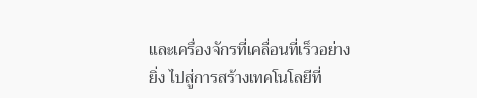และเครื่องจักรที่เคลื่อนที่เร็วอย่างยิ่ง ไปสู่การสร้างเทคโนโลยีที่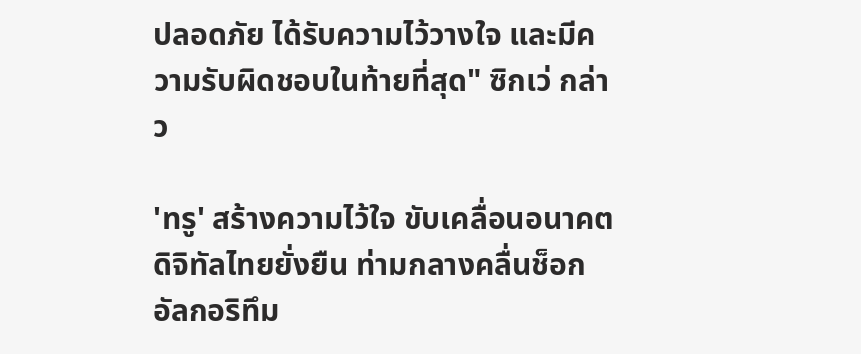ปลอดภัย ได้รับความไว้วางใจ และมีความรับผิดชอบในท้ายที่สุด" ซิกเว่ กล่าว

'ทรู' สร้างความไว้ใจ ขับเคลื่อนอนาคตดิจิทัลไทยยั่งยืน ท่ามกลางคลื่นช็อกอัลกอริทึม